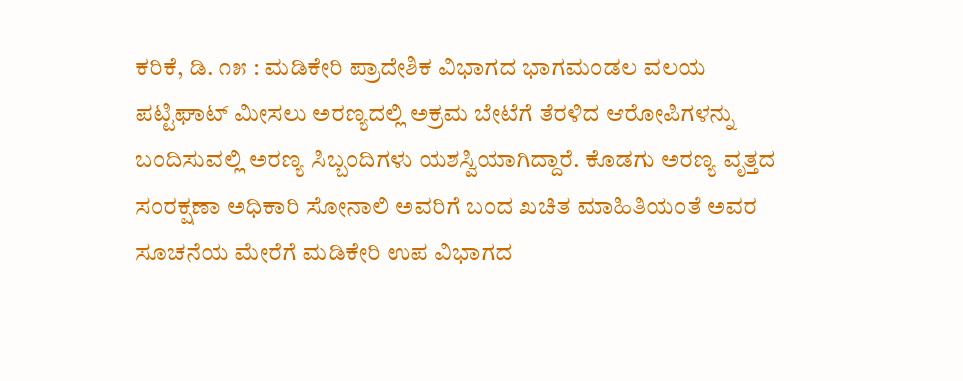ಕರಿಕೆ, ಡಿ. ೧೫ : ಮಡಿಕೇರಿ ಪ್ರಾದೇಶಿಕ ವಿಭಾಗದ ಭಾಗಮಂಡಲ ವಲಯ ಪಟ್ಟಿಘಾಟ್ ಮೀಸಲು ಅರಣ್ಯದಲ್ಲಿ ಅಕ್ರಮ ಬೇಟೆಗೆ ತೆರಳಿದ ಆರೋಪಿಗಳನ್ನು ಬಂದಿಸುವಲ್ಲಿ ಅರಣ್ಯ ಸಿಬ್ಬಂದಿಗಳು ಯಶಸ್ವಿಯಾಗಿದ್ದಾರೆ. ಕೊಡಗು ಅರಣ್ಯ ವೃತ್ತದ ಸಂರಕ್ಷಣಾ ಅಧಿಕಾರಿ ಸೋನಾಲಿ ಅವರಿಗೆ ಬಂದ ಖಚಿತ ಮಾಹಿತಿಯಂತೆ ಅವರ ಸೂಚನೆಯ ಮೇರೆಗೆ ಮಡಿಕೇರಿ ಉಪ ವಿಭಾಗದ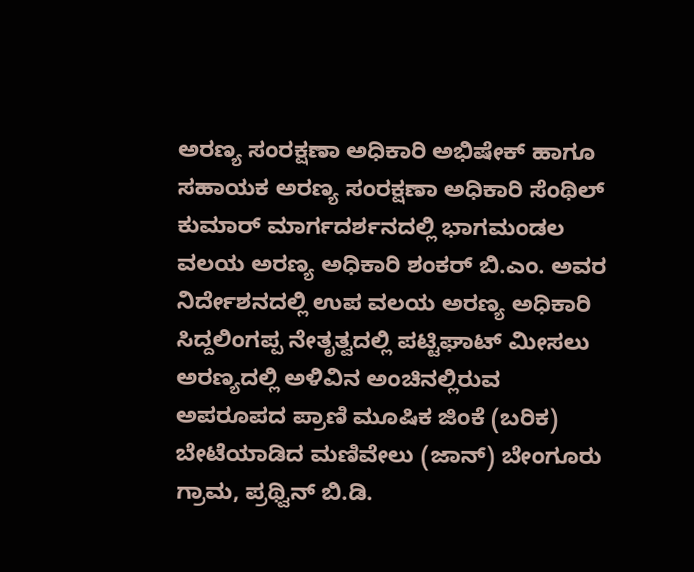ಅರಣ್ಯ ಸಂರಕ್ಷಣಾ ಅಧಿಕಾರಿ ಅಭಿಷೇಕ್ ಹಾಗೂ ಸಹಾಯಕ ಅರಣ್ಯ ಸಂರಕ್ಷಣಾ ಅಧಿಕಾರಿ ಸೆಂಥಿಲ್ ಕುಮಾರ್ ಮಾರ್ಗದರ್ಶನದಲ್ಲಿ ಭಾಗಮಂಡಲ ವಲಯ ಅರಣ್ಯ ಅಧಿಕಾರಿ ಶಂಕರ್ ಬಿ.ಎಂ. ಅವರ ನಿರ್ದೇಶನದಲ್ಲಿ ಉಪ ವಲಯ ಅರಣ್ಯ ಅಧಿಕಾರಿ ಸಿದ್ದಲಿಂಗಪ್ಪ ನೇತೃತ್ವದಲ್ಲಿ ಪಟ್ಟಿಘಾಟ್ ಮೀಸಲು ಅರಣ್ಯದಲ್ಲಿ ಅಳಿವಿನ ಅಂಚಿನಲ್ಲಿರುವ ಅಪರೂಪದ ಪ್ರಾಣಿ ಮೂಷಿಕ ಜಿಂಕೆ (ಬರಿಕ) ಬೇಟೆಯಾಡಿದ ಮಣಿವೇಲು (ಜಾನ್) ಬೇಂಗೂರು ಗ್ರಾಮ, ಪ್ರಥ್ವಿನ್ ಬಿ.ಡಿ.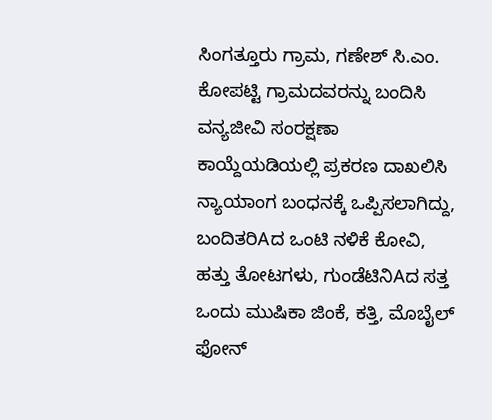ಸಿಂಗತ್ತೂರು ಗ್ರಾಮ, ಗಣೇಶ್ ಸಿ.ಎಂ. ಕೋಪಟ್ಟಿ ಗ್ರಾಮದವರನ್ನು ಬಂದಿಸಿ ವನ್ಯಜೀವಿ ಸಂರಕ್ಷಣಾ ಕಾಯ್ದೆಯಡಿಯಲ್ಲಿ ಪ್ರಕರಣ ದಾಖಲಿಸಿ ನ್ಯಾಯಾಂಗ ಬಂಧನಕ್ಕೆ ಒಪ್ಪಿಸಲಾಗಿದ್ದು, ಬಂದಿತರಿAದ ಒಂಟಿ ನಳಿಕೆ ಕೋವಿ, ಹತ್ತು ತೋಟಗಳು, ಗುಂಡೆಟಿನಿAದ ಸತ್ತ ಒಂದು ಮುಷಿಕಾ ಜಿಂಕೆ, ಕತ್ತಿ, ಮೊಬೈಲ್ ಫೋನ್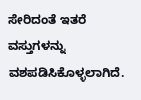ಸೇರಿದಂತೆ ಇತರೆ ವಸ್ತುಗಳನ್ನು ವಶಪಡಿಸಿಕೊಳ್ಳಲಾಗಿದೆ.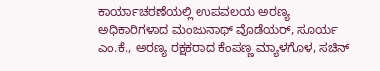ಕಾರ್ಯಾಚರಣೆಯಲ್ಲಿ ಉಪವಲಯ ಅರಣ್ಯ ಅಧಿಕಾರಿಗಳಾದ ಮಂಜುನಾಥ್ ವೊಡೆಯರ್, ಸೂರ್ಯ ಎಂ.ಕೆ., ಅರಣ್ಯ ರಕ್ಷಕರಾದ ಕೆಂಪಣ್ಣ ಮ್ಯಾಳಗೊಳ, ಸಚಿನ್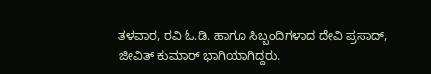ತಳವಾರ, ರವಿ ಓ.ಡಿ. ಹಾಗೂ ಸಿಬ್ಬಂದಿಗಳಾದ ದೇವಿ ಪ್ರಸಾದ್, ಜೀವಿತ್ ಕುಮಾರ್ ಭಾಗಿಯಾಗಿದ್ದರು.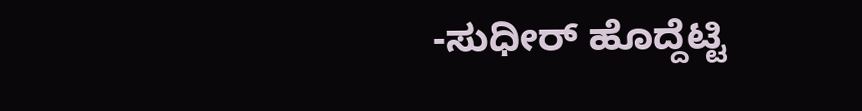-ಸುಧೀರ್ ಹೊದ್ದೆಟ್ಟಿ